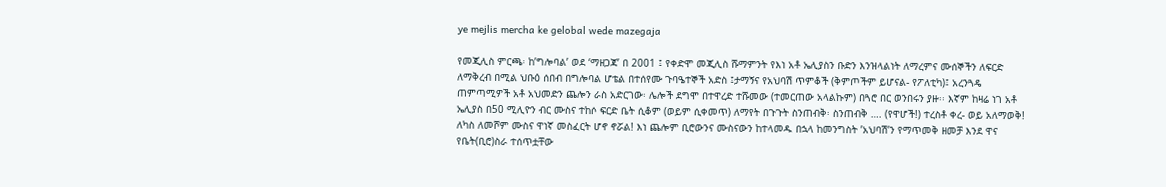ye mejlis mercha ke gelobal wede mazegaja

የመጂሊስ ምርጫ፡ ከ’ግሎባል’ ወደ ‘ማዘጋጃ’ በ 2001 ፤ የቀድሞ መጂሊስ ሹማምንት የእነ አቶ ኤሊያስን ቡድን እንዝላልነት ለማረምና ሙሰኞችን ለፍርድ ለማቅረብ በሚል ህቡዕ ሰበብ በግሎባል ሆቴል በተሰየሙ ጉባዔተኞች አድስ ፤ታማኝና የአህባሽ ጥምቆች (ቅምጦችም ይሆናል- የፖለቲካ)፤ አረንጓዴ ጠምጣሚዎች አቶ አህመድን ጨሎን ራስ አድርገው፡ ሌሎች ደግሞ በተዋረድ ተሹመው (ተመርጠው አላልኩም) በጓሮ በር ወንበሩን ያዙ፡፡ እኛም ከዛሬ ነገ አቶ ኤሊያስ በ50 ሚሊዮን ብር ሙስና ተከሶ ፍርድ ቤት ሲቆም (ወይም ሲቀመጥ) ለማየት በጉጉት ስንጠብቅ፡ ስንጠብቅ …. (የዋሆች!) ተረስቶ ቀረ- ወይ አለማወቅ! ለካስ ለመሾም ሙስና ዋነኛ መስፈርት ሆኖ ኖሯል! እነ ጨሎም ቢሮውንና ሙስናውን ከተላመዱ በኋላ ከመንግስት ’አህባሽ’ን የማጥመቅ ዘመቻ እንደ ዋና የቤት(ቢሮ)ስራ ተሰጥቷቸው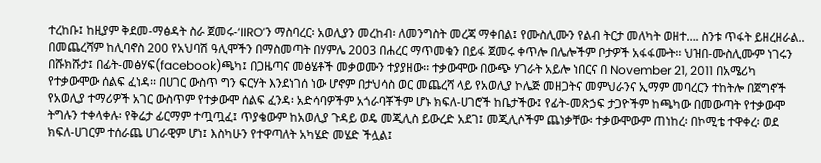ተረከቡ፤ ከዚያም ቅደመ-ማፅዳት ስራ ጀመሩ-‘IIRO’ን ማስባረር፡ አወሊያን መረከብ፡ ለመንግስት መረጃ ማቀበል፤ የሙስሊሙን የልብ ትርታ መለካት ወዘተ…. ስንቱ ጥፋት ይዘረዘራል.. በመጨረሻም ከሊባኖስ 200 የአህባሽ ዓሊሞችን በማስመጣት በሃምሌ 2003 በሐረር ማጥመቁን በይፋ ጀመሩ ቀጥሎ በሌሎችም ቦታዎች አፋፋሙት፡፡ ህዝበ-ሙስሊሙም ነገሩን በሹክሹታ፤ በፊት-መፅሃፍ(facebook)ጫካ፤ በጋዜጣና መፅሄቶች መቃወሙን ተያያዘው፡፡ ተቃውሞው በውጭ ሃገራት አይሎ ነበርና በ November 21, 2011 በአሜሪካ የተቃውሞው ሰልፍ ፈነዳ፡፡ በሀገር ውስጥ ግን ፍርሃት እንደነገሰ ነው ሆኖም በታህሳስ ወር መጨረሻ ላይ የአወሊያ ኮሌጅ መዘጋትና መምህራንና ኢማም መባረርን ተከትሎ በጀግኖች የአወሊያ ተማሪዎች አገር ውስጥም የተቃውሞ ሰልፍ ፈንዳ፡ አድሳባዎችም አጎራባቾችም ሆኑ ክፍለ-ሀገሮች ከቤታችው፤ የፊት-መጽኃፍ ታጋዮችም ከጫካው በመውጣት የተቃውሞ ትግሉን ተቀላቀሉ፡ የቅሬታ ፊርማም ተጧጧፈ፤ ጥያቄውም ከአወሊያ ጉዳይ ወዴ መጂሊስ ይውረድ አደገ፤ መጂሊሶችም ጨነቃቸው፡ ተቃውሞውም ጠነከረ፡ በኮሚቴ ተዋቀረ፡ ወደ ክፍለ-ሀገርም ተሰራጨ ሀገራዊም ሆነ፤ እስካሁን የተዋጣለት አካሄድ መሄድ ችሏል፤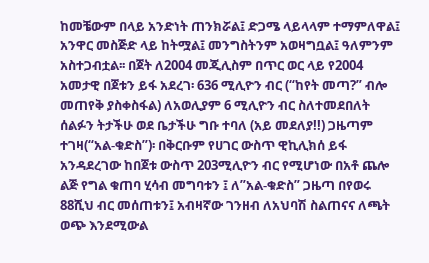ከመቼውም በላይ አንድነት ጠንክሯል፤ ድጋሜ ላይላላም ተማምለዋል፤ አንዋር መስጅድ ላይ ከትሟል፤ መንግስትንም አወዛግቧል፤ ዓለምንም አስተጋብቷል፡፡ በጀት ለ2004 መጂሊስም በጥር ወር ላይ የ2004 አመታዊ በጀቱን ይፋ አደረገ፡ 636 ሚሊዮን ብር (“ከየት መጣ?” ብሎ መጠየቅ ያስቀስፋል) ለአወሊያም 6 ሚሊዮን ብር ስለተመደበለት ሰልፉን ትታችሁ ወደ ቤታችሁ ግቡ ተባለ (አይ መደለያ!!) ጋዜጣም ተገዛ(“አል-ቁድስ”)፡ በቅርቡም የሀገር ውስጥ ዊኪሊክሰ ይፋ አንዳደረገው ከበጀቱ ውስጥ 203ሚሊዮን ብር የሚሆነው በአቶ ጨሎ ልጅ የግል ቁጠባ ሂሳብ መግባቱን ፤ ለ”አል-ቁድስ” ጋዜጣ በየወሩ 88ሺህ ብር መሰጠቱን፤ አብዛኛው ገንዘብ ለአህባሽ ስልጠናና ለጫት ወጭ እንደሚውል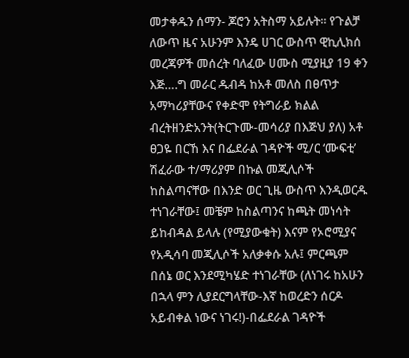መታቀዱን ሰማን- ጆሮን አትስማ አይሉት፡፡ የጉልቻ ለውጥ ዜና አሁንም እንዴ ሀገር ውስጥ ዊኪሊክሰ መረጃዎች መሰረት ባለፈው ሀሙስ ሚያዚያ 19 ቀን እጅ….ግ መራር ዱብዳ ከአቶ መለስ በፀጥታ አማካሪያቸውና የቀድሞ የትግራይ ክልል ብረትዘንድአንት(ትርጉሙ-መሳሪያ በእጅህ ያለ) አቶ ፀጋዬ በርኸ እና በፌደራል ገዳዮች ሚ/ር ‘ሙፍቲ’ ሽፈራው ተ/ማሪያም በኩል መጂሊሶች ከስልጣናቸው በእንድ ወር ጊዜ ውስጥ እንዲወርዱ ተነገራቸው፤ መቼም ከስልጣንና ከጫት መነሳት ይከብዳል ይላሉ (የሚያውቁት) እናም የኦሮሚያና የአዲሳባ መጂሊሶች አለቃቀሱ አሉ፤ ምርጫም በሰኔ ወር እንደሚካሄድ ተነገራቸው (ለነገሩ ከአሁን በኋላ ምን ሊያደርግላቸው-እኛ ከወረድን ሰርዶ አይብቀል ነውና ነገሩ!)-በፌደራል ገዳዮች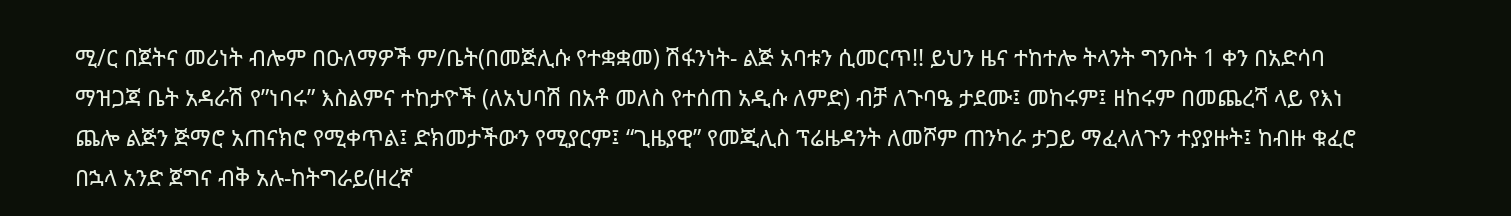ሚ/ር በጀትና መሪነት ብሎም በዑለማዎች ም/ቤት(በመጅሊሱ የተቋቋመ) ሽፋንነት- ልጅ አባቱን ሲመርጥ!! ይህን ዜና ተከተሎ ትላንት ግንቦት 1 ቀን በአድሳባ ማዝጋጃ ቤት አዳራሽ የ”ነባሩ” እስልምና ተከታዮች (ለአህባሽ በአቶ መለስ የተሰጠ አዲሱ ለምድ) ብቻ ለጉባዔ ታደሙ፤ መከሩም፤ ዘከሩም በመጨረሻ ላይ የእነ ጨሎ ልጅን ጅማሮ አጠናክሮ የሚቀጥል፤ ድክመታችውን የሚያርም፤ “ጊዜያዊ” የመጂሊስ ፕሬዜዳንት ለመሾም ጠንካራ ታጋይ ማፈላለጉን ተያያዙት፤ ከብዙ ቁፈሮ በኋላ አንድ ጀግና ብቅ አሉ-ከትግራይ(ዘረኛ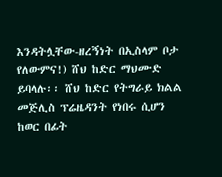እንዳትሏቸው-ዘረኝነት በኢስላም ቦታ የለውምና!) ሸህ ከድር ማህሙድ ይባላሉ፡፡ ሸህ ከድር የትግራይ ክልል መጅሊስ ፕሬዜዳንት የነበሩ ሲሆን ከወር በፊት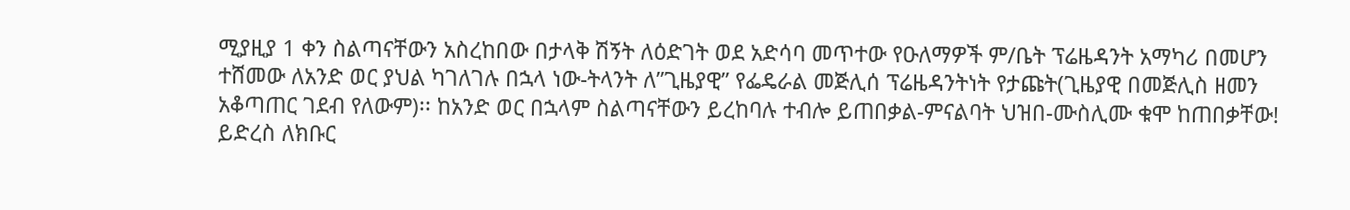ሚያዚያ 1 ቀን ስልጣናቸውን አስረከበው በታላቅ ሽኝት ለዕድገት ወደ አድሳባ መጥተው የዑለማዎች ም/ቤት ፕሬዜዳንት አማካሪ በመሆን ተሸመው ለአንድ ወር ያህል ካገለገሉ በኋላ ነው-ትላንት ለ”ጊዜያዊ” የፌዴራል መጅሊሰ ፕሬዜዳንትነት የታጩት(ጊዜያዊ በመጅሊስ ዘመን አቆጣጠር ገደብ የለውም)፡፡ ከአንድ ወር በኋላም ስልጣናቸውን ይረከባሉ ተብሎ ይጠበቃል-ምናልባት ህዝበ-ሙስሊሙ ቁሞ ከጠበቃቸው! ይድረስ ለክቡር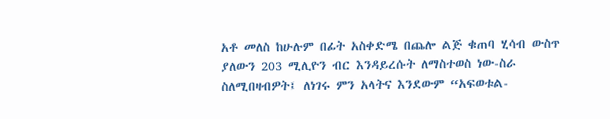አቶ መለስ ከሁሉም በፊት አስቀድሜ በጨሎ ልጅ ቁጠባ ሂሳብ ውስጥ ያለውን 203 ሚሊዮን ብር እንዳይረሱት ለማስተወስ ነው-ስራ ስለሚበዛብዎት፤ ለነገሩ ምን አላትና እንደውም “አፍወቱል-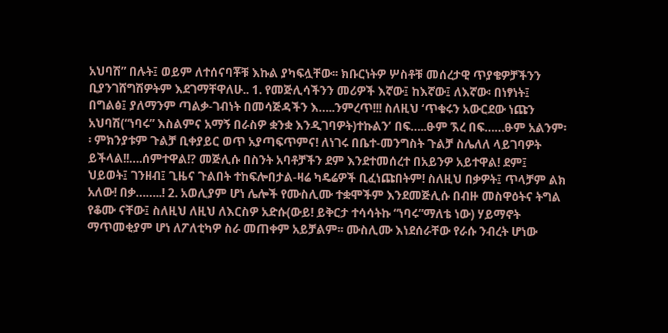አህባሽ” በሉት፤ ወይም ለተሰናባቾቹ እኩል ያካፍሏቸው፡፡ ክቡርነትዎ ሦስቶቹ መሰረታዊ ጥያቄዎቻችንን ቢያንገሸግሽዎትም እደገማቸዋለሁ.. 1. የመጅሊሳችንን መሪዎች እኛው፤ ከእኛው፤ ለእኛው፡ በነፃነት፤ በግልፅ፤ ያለማንም ጣልቃ-ገብነት በመሳጅዳችን እ…..ንምረጥ!!! ስለዚህ ‘ጥቁሩን አውርደው ነጩን አህባሽ(“ነባሩ” እስልምና አማኝ በራስዎ ቋንቋ እንዲገባዎት)ተኩልን’ በፍ…..ፁም ኧረ በፍ……ፁም አልንም፡፡ ምክንያቱም ጉልቻ ቢቀያይር ወጥ አያጣፍጥምና! ለነገሩ በቤተ-መንግስት ጉልቻ ስሌለለ ላይገባዎት ይችላል!!….ሰምተዋል!? መጅሊሱ በስንት አባቶቻችን ደም እንደተመሰረተ በአይንዎ አይተዋል! ደም፤ ህይወት፤ ገንዘብ፤ ጊዜና ጉልበት ተከፍሎበታል-ዛሬ ካዴሬዎች ቢፈነጩበትም! ስለዚህ በቃዎት፤ ጥላቻም ልክ አለው! በቃ……..! 2. አወሊያም ሆነ ሌሎች የሙስሊሙ ተቋሞችም እንደመጅሊሱ በብዙ መስዋዕትና ትግል የቆሙ ናቸው፤ ስለዚህ ለዚህ ለእርስዎ አድሱ(ውይ! ይቅርታ ተሳሳትኩ “ነባሩ”ማለቴ ነው) ሃይማኖት ማጥመቂያም ሆነ ለፖለቲካዎ ስራ መጠቀም አይቻልም፡፡ ሙስሊሙ እነደሰራቸው የራሱ ንብረት ሆነው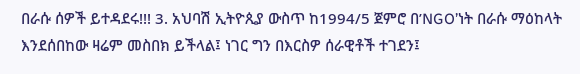በራሱ ሰዎች ይተዳደሩ!!! 3. አህባሽ ኢትዮጲያ ውስጥ ከ1994/5 ጀምሮ በ’NGO’ነት በራሱ ማዕከላት እንደሰበከው ዛሬም መስበክ ይችላል፤ ነገር ግን በእርስዎ ሰራዊቶች ተገደን፤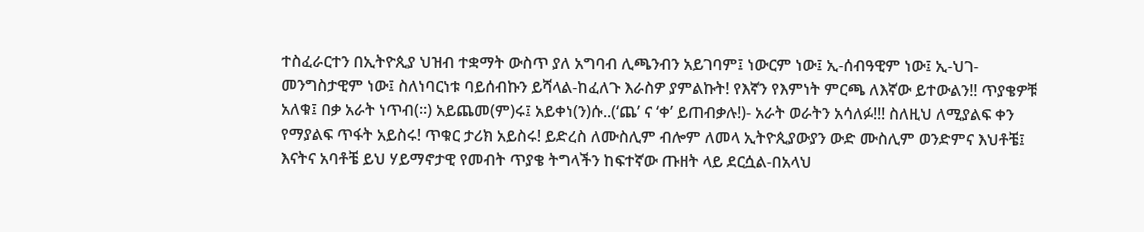ተስፈራርተን በኢትዮጲያ ህዝብ ተቋማት ውስጥ ያለ አግባብ ሊጫንብን አይገባም፤ ነውርም ነው፤ ኢ-ሰብዓዊም ነው፤ ኢ-ህገ-መንግስታዊም ነው፤ ስለነባርነቱ ባይሰብኩን ይሻላል-ከፈለጉ እራስዎ ያምልኩት! የእኛን የእምነት ምርጫ ለእኛው ይተውልን!! ጥያቄዎቹ አለቁ፤ በቃ አራት ነጥብ(፡፡) አይጨመ(ም)ሩ፤ አይቀነ(ን)ሱ..(‘ጨ’ ና ‘ቀ’ ይጠብቃሉ!)- አራት ወራትን አሳለፉ!!! ስለዚህ ለሚያልፍ ቀን የማያልፍ ጥፋት አይስሩ! ጥቁር ታሪክ አይስሩ! ይድረስ ለሙስሊም ብሎም ለመላ ኢትዮጲያውያን ውድ ሙስሊም ወንድምና እህቶቼ፤ እናትና አባቶቼ ይህ ሃይማኖታዊ የመብት ጥያቄ ትግላችን ከፍተኛው ጡዘት ላይ ደርሷል-በአላህ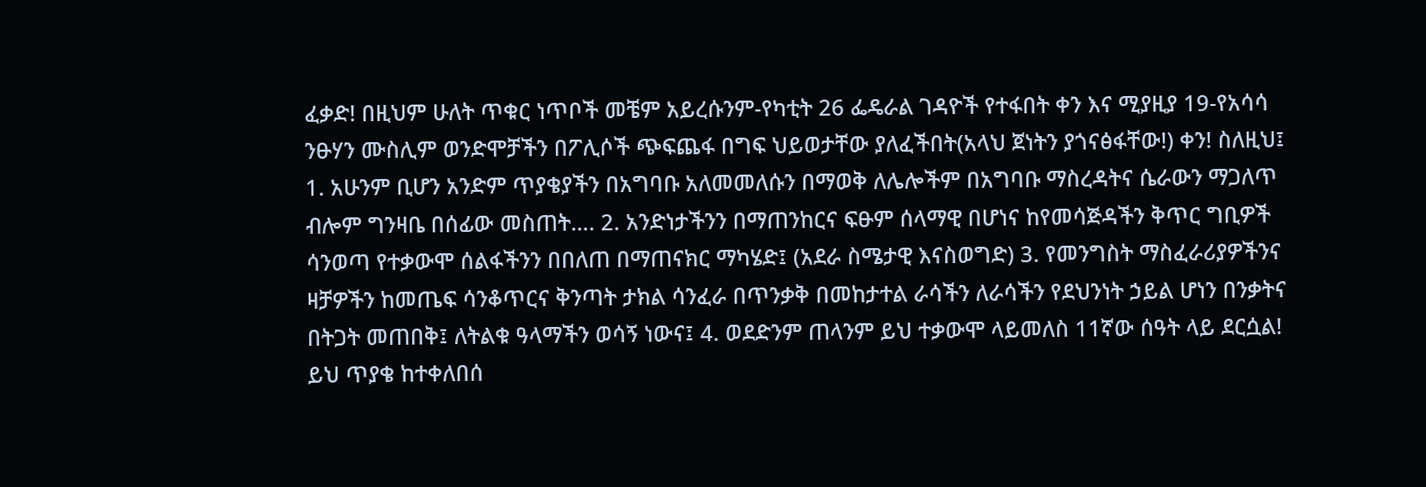ፈቃድ! በዚህም ሁለት ጥቁር ነጥቦች መቼም አይረሱንም-የካቲት 26 ፌዴራል ገዳዮች የተፋበት ቀን እና ሚያዚያ 19-የአሳሳ ንፁሃን ሙስሊም ወንድሞቻችን በፖሊሶች ጭፍጨፋ በግፍ ህይወታቸው ያለፈችበት(አላህ ጀነትን ያጎናፅፋቸው!) ቀን! ስለዚህ፤ 1. አሁንም ቢሆን አንድም ጥያቄያችን በአግባቡ አለመመለሱን በማወቅ ለሌሎችም በአግባቡ ማስረዳትና ሴራውን ማጋለጥ ብሎም ግንዛቤ በሰፊው መስጠት…. 2. አንድነታችንን በማጠንከርና ፍፁም ሰላማዊ በሆነና ከየመሳጅዳችን ቅጥር ግቢዎች ሳንወጣ የተቃውሞ ሰልፋችንን በበለጠ በማጠናክር ማካሄድ፤ (አደራ ስሜታዊ እናስወግድ) 3. የመንግስት ማስፈራሪያዎችንና ዛቻዎችን ከመጤፍ ሳንቆጥርና ቅንጣት ታክል ሳንፈራ በጥንቃቅ በመከታተል ራሳችን ለራሳችን የደህንነት ኃይል ሆነን በንቃትና በትጋት መጠበቅ፤ ለትልቁ ዓላማችን ወሳኝ ነውና፤ 4. ወደድንም ጠላንም ይህ ተቃውሞ ላይመለስ 11ኛው ሰዓት ላይ ደርሷል! ይህ ጥያቄ ከተቀለበሰ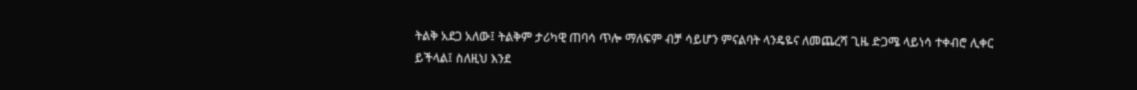ትልቅ አደጋ አለው፤ ትልቅም ታሪካዊ ጠባሳ ጥሎ ማለፍም ብቻ ሳይሆን ምናልባት ላንዴዬና ለመጨረሻ ጊዜ ድጋሜ ላይነሳ ተቀብሮ ሊቀር ይችላል፤ ስለዚህ እንደ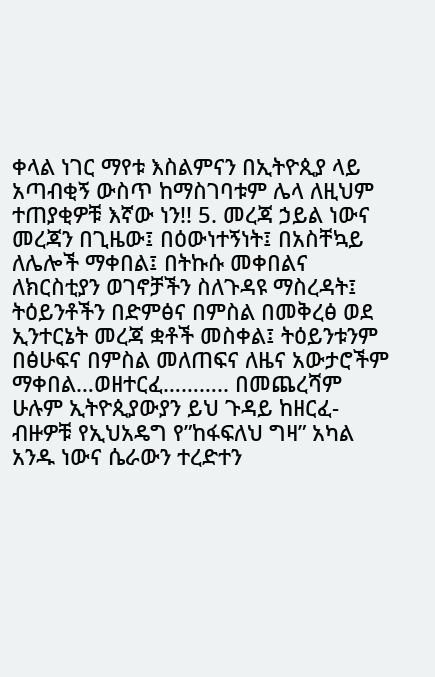ቀላል ነገር ማየቱ እስልምናን በኢትዮጲያ ላይ አጣብቂኝ ውስጥ ከማስገባቱም ሌላ ለዚህም ተጠያቂዎቹ እኛው ነን!! 5. መረጃ ኃይል ነውና መረጃን በጊዜው፤ በዕውነተኝነት፤ በአስቸኳይ ለሌሎች ማቀበል፤ በትኩሱ መቀበልና ለክርስቲያን ወገኖቻችን ስለጉዳዩ ማስረዳት፤ ትዕይንቶችን በድምፅና በምስል በመቅረፅ ወደ ኢንተርኔት መረጃ ቋቶች መስቀል፤ ትዕይንቱንም በፅሁፍና በምስል መለጠፍና ለዜና አውታሮችም ማቀበል…ወዘተርፈ……….. በመጨረሻም ሁሉም ኢትዮጲያውያን ይህ ጉዳይ ከዘርፈ-ብዙዎቹ የኢህአዴግ የ”ከፋፍለህ ግዛ” አካል አንዱ ነውና ሴራውን ተረድተን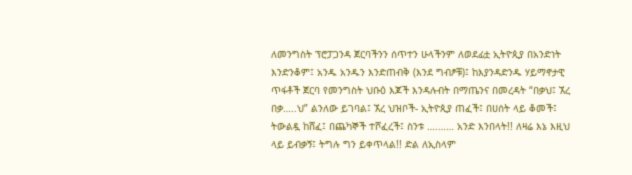ለመንግስት ፕሮፓጋንዳ ጀርባችንን ሰጥተን ሁላችንም ለወደፊቷ ኢትዮጲያ በአንድነት እንድንቆም፤ አንዱ አንዱን እንድጠብቅ (እንደ ግብፆቹ)፤ ከእያንዳድንዱ ሃይማኖታዊ ጥፋቶች ጀርባ የመንግስት ህቡዕ እጆች እንዳሉብት በማጤንና በመረዳት “በቃህ፤ ኧረ በቃ…..ህ” ልንለው ይገባል፤ ኧረ ህዝቦች- ኢትዮጲያ ጠፈች፤ በሀሰት ላይ ቆመች፤ ትውልዷ ከሸፈ፤ በጨካኞች ተሾፈረች፤ ስንቱ ….…… አንድ እንበላት!! ለዛሬ እኔ እዚህ ላይ ይብቃኝ፤ ትግሉ ግን ይቀጥላል!! ድል ለኢስላም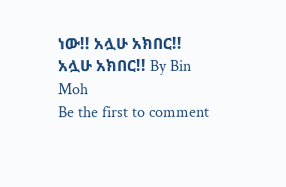ነው!! አሏሁ አክበር!! አሏሁ አክበር!! By Bin Moh
Be the first to comment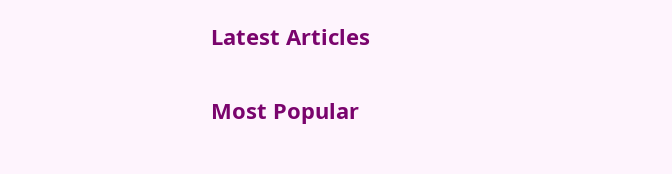Latest Articles

Most Popular